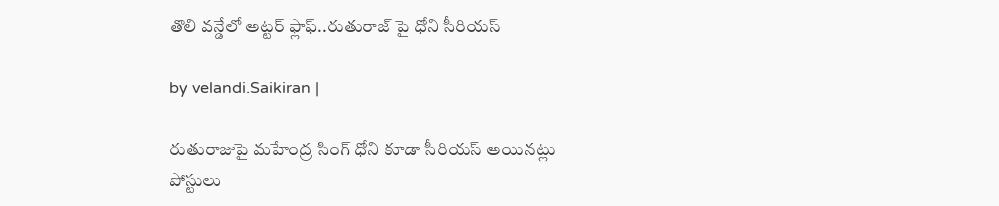తొలి వ‌న్డేలో అట్ట‌ర్ ఫ్లాఫ్‌..రుతురాజ్ పై ధోని సీరియ‌స్‌

by velandi.Saikiran |

రుతురాజుపై మహేంద్ర సింగ్ ధోని కూడా సీరియస్ అయినట్లు పోస్టులు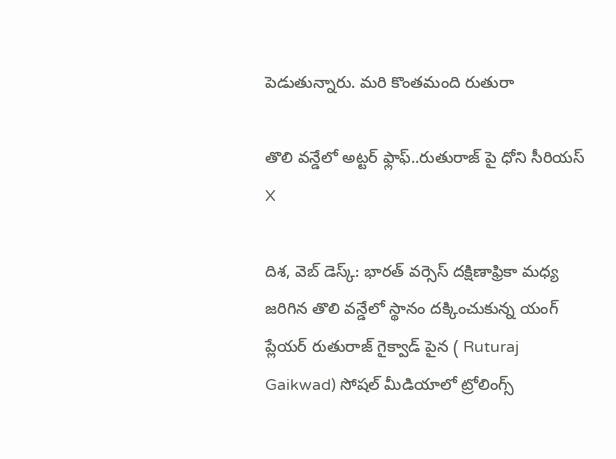పెడుతున్నారు. మరి కొంతమంది రుతురా

తొలి వ‌న్డేలో అట్ట‌ర్ ఫ్లాఫ్‌..రుతురాజ్ పై ధోని సీరియ‌స్‌
X

దిశ‌, వెబ్ డెస్క్‌: భారత్ వర్సెస్ దక్షిణాఫ్రికా మధ్య జరిగిన తొలి వన్డేలో స్థానం దక్కించుకున్న యంగ్ ప్లేయర్ రుతురాజ్ గైక్వాడ్ పైన ( Ruturaj Gaikwad) సోషల్ మీడియాలో ట్రోలింగ్స్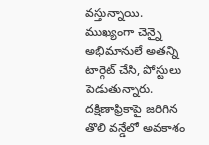వస్తున్నాయి. ముఖ్యంగా చెన్నై అభిమానులే అతన్ని టార్గెట్ చేసి, పోస్టులు పెడుతున్నారు. దక్షిణాఫ్రికాపై జరిగిన తొలి వన్డేలో అవకాశం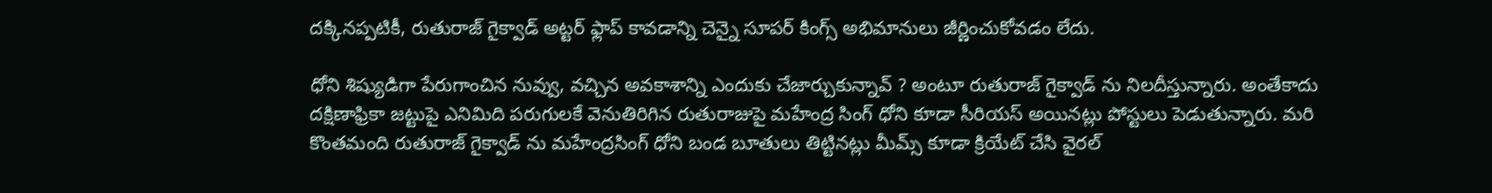దక్కినప్పటికీ, రుతురాజ్ గైక్వాడ్ అట్టర్ ఫ్లాప్ కావడాన్ని చెన్నై సూపర్ కింగ్స్ అభిమానులు జీర్ణించుకోవడం లేదు.

ధోని శిష్యుడిగా పేరుగాంచిన నువ్వు, వచ్చిన అవకాశాన్ని ఎందుకు చేజార్చుకున్నావ్ ? అంటూ రుతురాజ్ గైక్వాడ్ ను నిలదీస్తున్నారు. అంతేకాదు దక్షిణాఫ్రికా జట్టుపై ఎనిమిది పరుగులకే వెనుతిరిగిన రుతురాజుపై మహేంద్ర సింగ్ ధోని కూడా సీరియస్ అయినట్లు పోస్టులు పెడుతున్నారు. మరి కొంతమంది రుతురాజ్ గైక్వాడ్ ను మహేంద్రసింగ్ ధోని బండ బూతులు తిట్టినట్లు మీమ్స్‌ కూడా క్రియేట్ చేసి వైరల్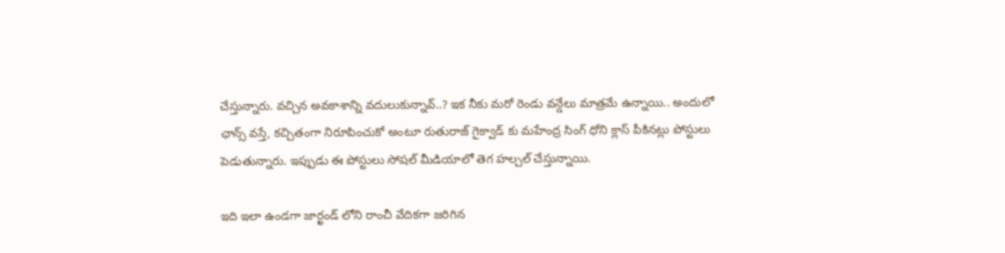చేస్తున్నారు. వచ్చిన అవకాశాన్ని వదులుకున్నావ్..? ఇక నీకు మరో రెండు వన్డేలు మాత్రమే ఉన్నాయి.. అందులో ఛాన్స్ వస్తే, కచ్చితంగా నిరూపించుకో అంటూ రుతురాజ్ గైక్వాడ్ కు మహేంద్ర సింగ్ ధోని క్లాస్ పీకినట్లు పోస్టులు పెడుతున్నారు. ఇప్పుడు ఈ పోస్టులు సోషల్ మీడియాలో తెగ హల్చల్ చేస్తున్నాయి.

ఇది ఇలా ఉండగా జార్ఖండ్ లోని రాంచీ వేదికగా జరిగిన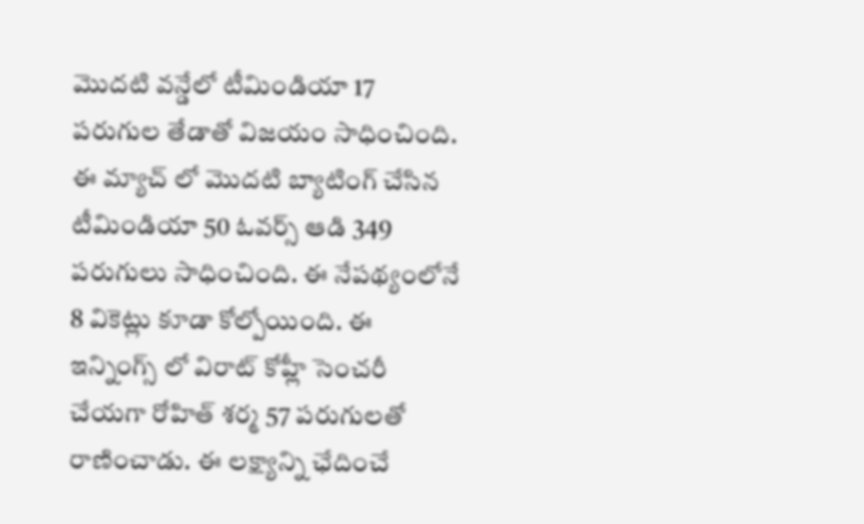మొదటి వన్డేలో టీమిండియా 17 పరుగుల తేడాతో విజయం సాధించింది. ఈ మ్యాచ్ లో మొదటి బ్యాటింగ్ చేసిన టీమిండియా 50 ఓవర్స్ ఆడి 349 పరుగులు సాధించింది. ఈ నేపథ్యంలోనే 8 వికెట్లు కూడా కోల్పోయింది. ఈ ఇన్నింగ్స్ లో విరాట్ కోహ్లీ సెంచరీ చేయగా రోహిత్ శర్మ 57 పరుగులతో రాణించాడు. ఈ లక్ష్యాన్ని ఛేదించే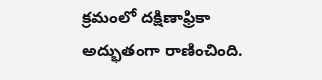క్రమంలో దక్షిణాఫ్రికా అద్భుతంగా రాణించింది.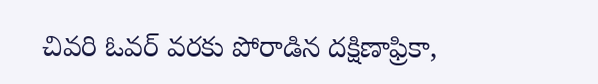చివరి ఓవర్ వరకు పోరాడిన దక్షిణాఫ్రికా,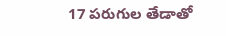17 పరుగుల తేడాతో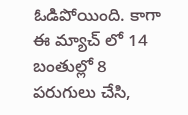ఓడిపోయింది. కాగా ఈ మ్యాచ్ లో 14 బంతుల్లో 8 ప‌రుగులు చేసి,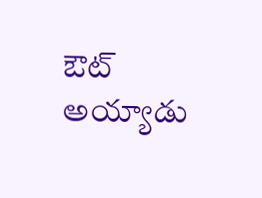ఔట్ అయ్యాడు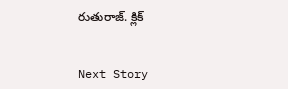రుతురాజ్‌. క్లిక్


Next Story